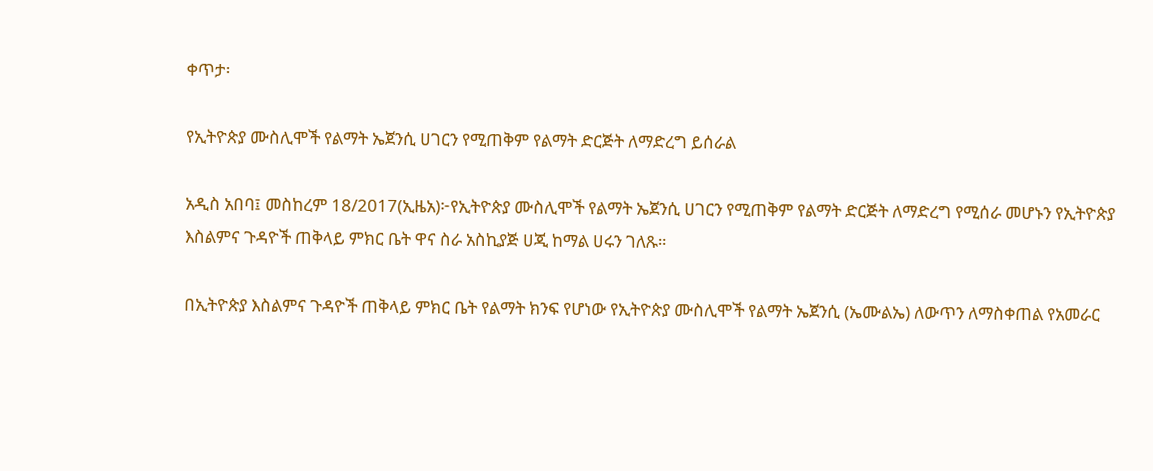ቀጥታ፡

የኢትዮጵያ ሙስሊሞች የልማት ኤጀንሲ ሀገርን የሚጠቅም የልማት ድርጅት ለማድረግ ይሰራል

አዲስ አበባ፤ መስከረም 18/2017(ኢዜአ)፦የኢትዮጵያ ሙስሊሞች የልማት ኤጀንሲ ሀገርን የሚጠቅም የልማት ድርጅት ለማድረግ የሚሰራ መሆኑን የኢትዮጵያ እስልምና ጉዳዮች ጠቅላይ ምክር ቤት ዋና ስራ አስኪያጅ ሀጂ ከማል ሀሩን ገለጹ።

በኢትዮጵያ እስልምና ጉዳዮች ጠቅላይ ምክር ቤት የልማት ክንፍ የሆነው የኢትዮጵያ ሙስሊሞች የልማት ኤጀንሲ (ኤሙልኤ) ለውጥን ለማስቀጠል የአመራር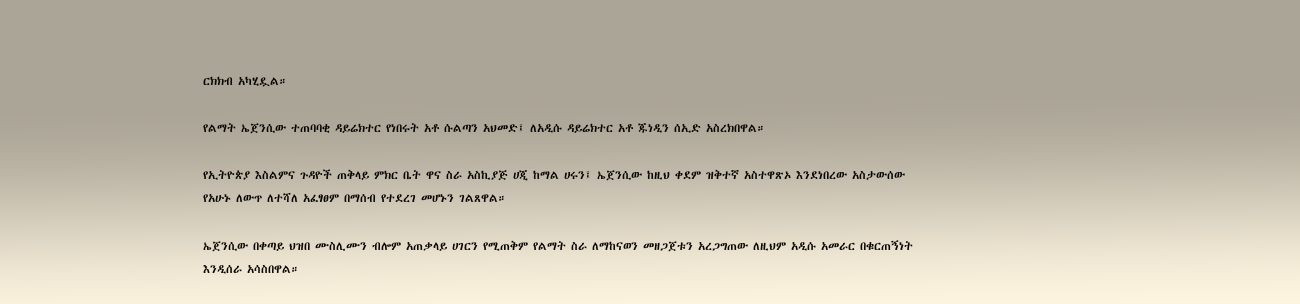ርክክብ አካሂዷል።

የልማት ኤጀንሲው ተጠባባቂ ዳይሬክተር የነበሩት አቶ ሱልጣን አህመድ፤ ለአዲሱ ዳይሬክተር አቶ ጁነዲን ሰኢድ አስረክበዋል።

የኢትዮጵያ እስልምና ጉዳዮች ጠቅላይ ምክር ቤት ዋና ስራ አስኪያጅ ሀጂ ከማል ሀሩን፤ ኤጀንሲው ከዚህ ቀደም ዝቅተኛ አስተዋጽኦ እንደነበረው አስታውሰው የአሁኑ ለውጥ ለተሻለ አፈፃፀም በማሰብ የተደረገ መሆኑን ገልጸዋል።

ኤጀንሲው በቀጣይ ህዝበ ሙስሊሙን ብሎም አጠቃላይ ሀገርን የሚጠቅም የልማት ስራ ለማከናወን መዘጋጀቱን አረጋግጠው ለዚህም አዲሱ አመራር በቁርጠኝነት እንዲሰራ አሳስበዋል።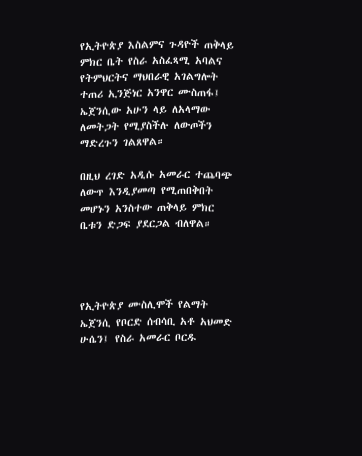የኢትዮጵያ እስልምና ጉዳዮች ጠቅላይ ምክር ቤት የስራ አስፈጻሚ አባልና የትምህርትና ማህበራዊ አገልግሎት ተጠሪ ኢንጅነር አንዋር ሙስጠፋ፤ ኤጀንሲው አሁን ላይ ለአላማው ለመትጋት የሚያስችሉ ለውጦችን ማድረጉን ገልጸዋል።

በዚህ ረገድ አዲሱ አመራር ተጨባጭ ለውጥ እንዲያመጣ የሚጠበቅበት መሆኑን አንስተው ጠቅላይ ምክር ቤቱን ድጋፍ ያደርጋል ብለዋል።




የኢትዮጵያ ሙስሊሞች የልማት ኤጀንሲ የቦርድ ሰብሳቢ አቶ አህመድ ሁሴን፤ የስራ አመራር ቦርዱ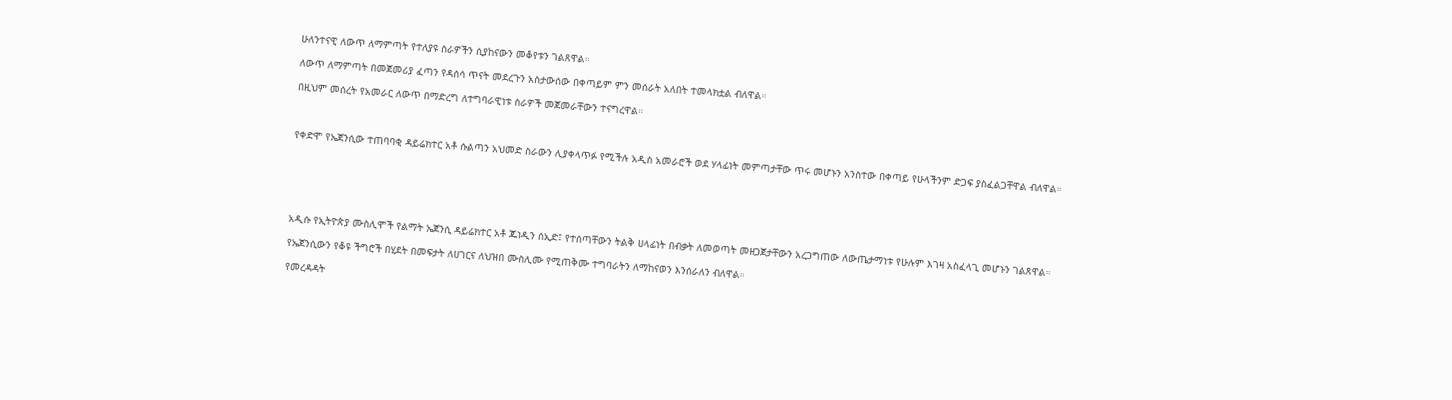ሁለንተናዊ ለውጥ ለማምጣት የተለያዩ ስራዎችን ሲያከናውን መቆየቱን ገልጸዋል።

ለውጥ ለማምጣት በመጀመሪያ ፈጣን የዳሰሳ ጥናት መደረጉን አስታውሰው በቀጣይም ምን መሰራት አለበት ተመላክቷል ብለዋል።

በዚህም መሰረት የአመራር ለውጥ በማድረግ ለተግባራዊነቱ ስራዎች መጀመራቸውን ተናግረዋል።



የቀድሞ የኤጀንሲው ተጠባባቂ ዳይሬክተር አቶ ሱልጣን አህመድ ስራውን ሊያቀላጥፉ የሚችሉ አዲስ አመራሮች ወደ ሃላፊነት መምጣታቸው ጥሩ መሆኑን አንስተው በቀጣይ የሁላችንም ድጋፍ ያስፈልጋቸዋል ብለዋል።






አዲሱ የኢትዮጵያ ሙስሊሞች የልማት ኤጀንሲ ዳይሬክተር አቶ ጁነዲን ሰኢድ፤ የተሰጣቸውን ትልቅ ሀላፊነት በብቃት ለመወጣት መዘጋጀታቸውን አረጋግጠው ለውጤታማነቱ የሁሉም እገዛ አስፈላጊ መሆኑን ገልጸዋል።

የኤጀንሲውን የቆዩ ችግሮች በሂደት በመፍታት ለሀገርና ለህዝበ ሙስሊሙ የሚጠቅሙ ተግባራትን ለማከናወን እንሰራለን ብለዋል።

የመረዳዳት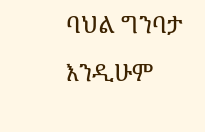ባህል ግንባታ እንዲሁም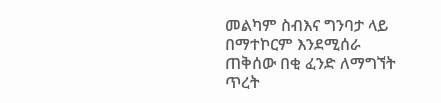መልካም ስብእና ግንባታ ላይ በማተኮርም እንደሚሰራ ጠቅሰው በቂ ፈንድ ለማግኘት ጥረት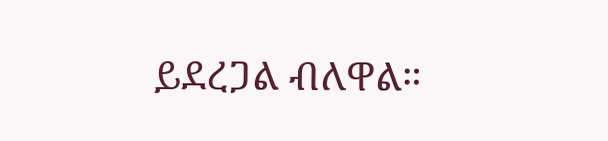ይደረጋል ብለዋል።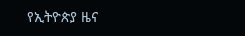የኢትዮጵያ ዜና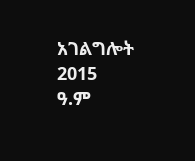አገልግሎት
2015
ዓ.ም